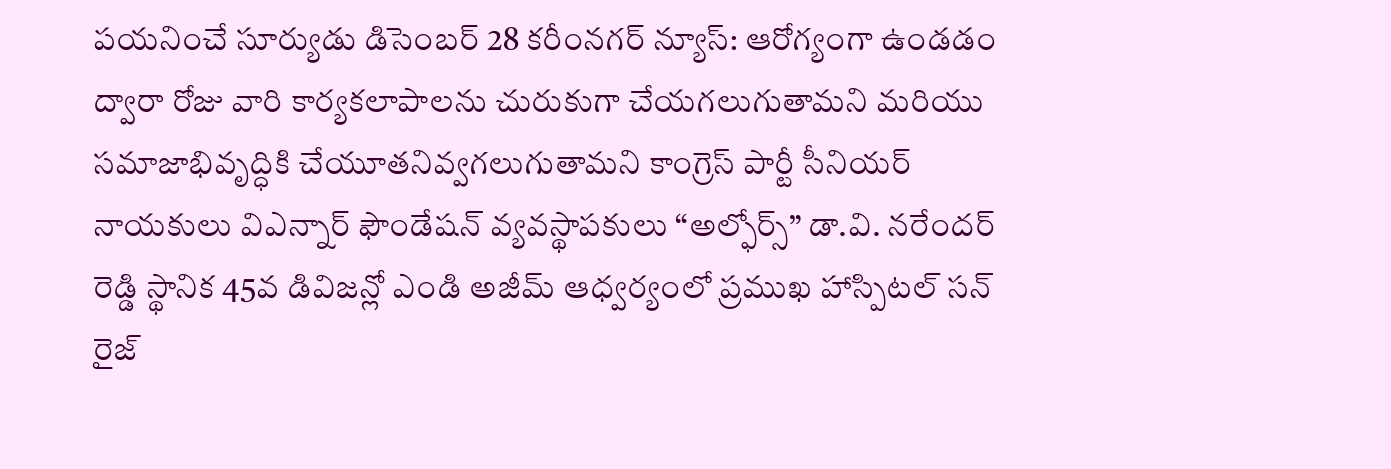పయనించే సూర్యుడు డిసెంబర్ 28 కరీంనగర్ న్యూస్: ఆరోగ్యంగా ఉండడం ద్వారా రోజు వారి కార్యకలాపాలను చురుకుగా చేయగలుగుతామని మరియు సమాజాభివృద్ధికి చేయూతనివ్వగలుగుతామని కాంగ్రెస్ పార్టీ సీనియర్ నాయకులు విఎన్నార్ ఫౌండేషన్ వ్యవస్థాపకులు “అల్ఫోర్స్” డా.వి. నరేందర్ రెడ్డి స్థానిక 45వ డివిజన్లో ఎండి అజీమ్ ఆధ్వర్యంలో ప్రముఖ హాస్పిటల్ సన్ రైజ్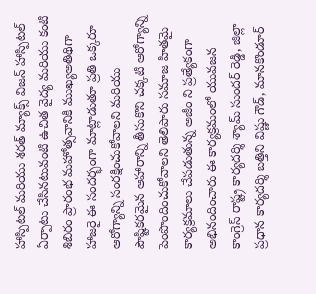హాస్పిటల్ మరియు శరత్ మ్యాక్స్ విజన్ హాస్పిటల్ ఏర్పాటు చేసినటువంటి ఉచిత వైద్య మరియు కంటి శిబిరం ప్రారంభ మహోత్సవానికి ముఖ్యఅతిథిగా హాజరై ఈ సందర్భంగా మాట్లాడుతూ ప్రతి ఒక్కరూ ఆరోగ్యాన్ని సంరక్షించుకోవాలని మరియు పౌష్టికరమైన ఆహారాన్ని తీసుకొని చక్కటి ఆరోగ్యాన్ని పెంపొందించుకోవాలని తెలిపారు సమాజ హితమై కార్యక్రమాలు చేపడుతున్న అజీం ని ప్రత్యేకంగా అభినందించారు ఈ కార్యక్రమంలో యువజన కాంగ్రెస్ రాష్ట్ర కార్యదర్శి శ్యామ్ సుందర్ రెడ్డి, జిల్లా ప్రధాన కార్యదర్శి బత్తిని విష్ణు గౌడ్, మానకొండూర్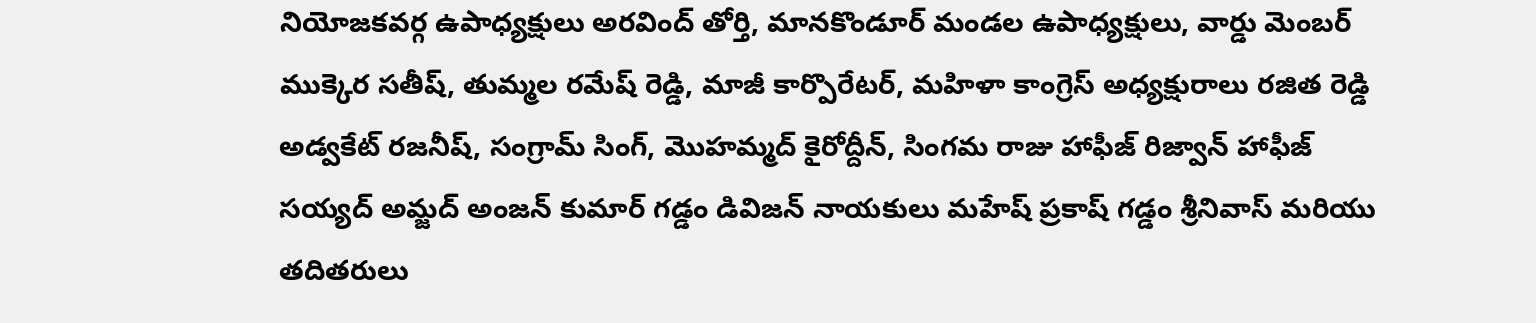నియోజకవర్గ ఉపాధ్యక్షులు అరవింద్ తోర్తి, మానకొండూర్ మండల ఉపాధ్యక్షులు, వార్డు మెంబర్ ముక్కెర సతీష్, తుమ్మల రమేష్ రెడ్డి, మాజీ కార్పొరేటర్, మహిళా కాంగ్రెస్ అధ్యక్షురాలు రజిత రెడ్డి అడ్వకేట్ రజనీష్, సంగ్రామ్ సింగ్, మొహమ్మద్ కైరోద్దీన్, సింగమ రాజు హాఫీజ్ రిజ్వాన్ హాఫీజ్ సయ్యద్ అమ్జద్ అంజన్ కుమార్ గడ్డం డివిజన్ నాయకులు మహేష్ ప్రకాష్ గడ్డం శ్రీనివాస్ మరియు తదితరులు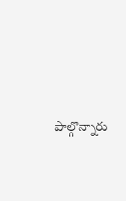పాల్గొన్నారు